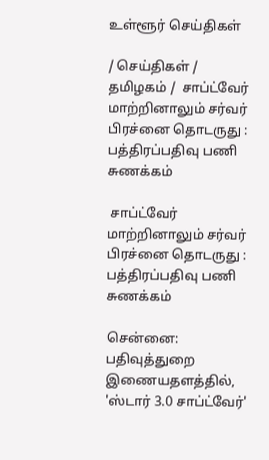உள்ளூர் செய்திகள்

/ செய்திகள் / தமிழகம் /  சாப்ட்வேர் மாற்றினாலும் சர்வர் பிரச்னை தொடருது : பத்திரப்பதிவு பணி சுணக்கம்

 சாப்ட்வேர் மாற்றினாலும் சர்வர் பிரச்னை தொடருது : பத்திரப்பதிவு பணி சுணக்கம்

சென்னை: பதிவுத்துறை இணையதளத்தில், 'ஸ்டார் 3.0 சாப்ட்வேர்'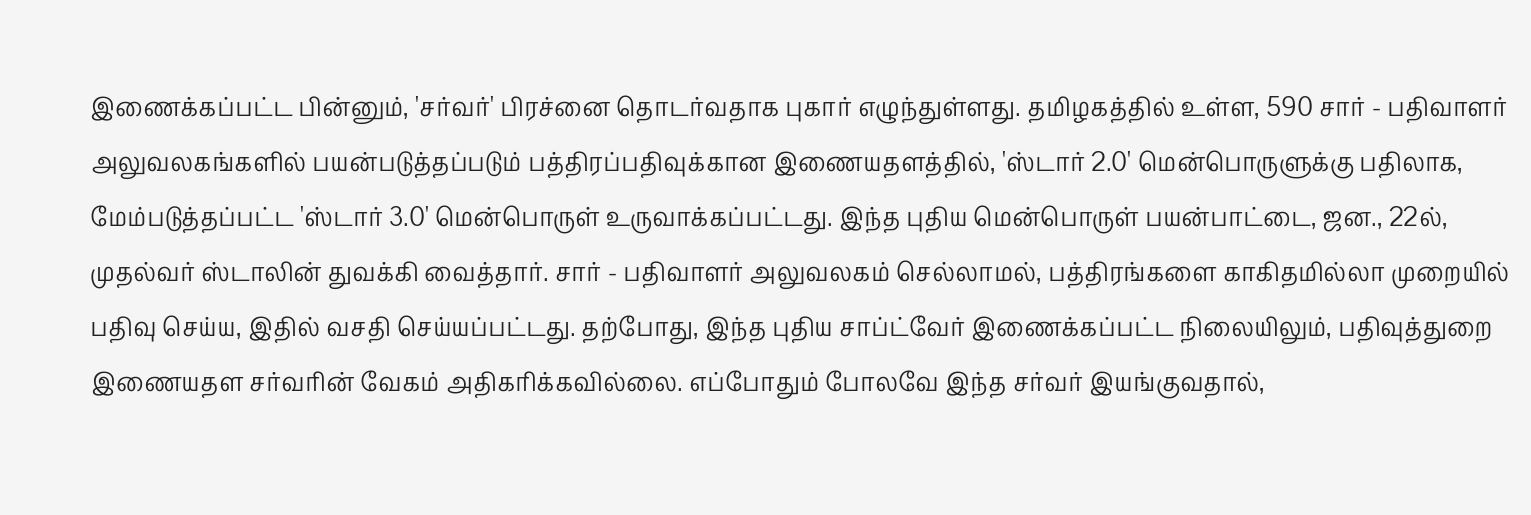இணைக்கப்பட்ட பின்னும், 'சர்வர்' பிரச்னை தொடர்வதாக புகார் எழுந்துள்ளது. தமிழகத்தில் உள்ள, 590 சார் - பதிவாளர் அலுவலகங்களில் பயன்படுத்தப்படும் பத்திரப்பதிவுக்கான இணையதளத்தில், 'ஸ்டார் 2.0' மென்பொருளுக்கு பதிலாக, மேம்படுத்தப்பட்ட 'ஸ்டார் 3.0' மென்பொருள் உருவாக்கப்பட்டது. இந்த புதிய மென்பொருள் பயன்பாட்டை, ஜன., 22ல், முதல்வர் ஸ்டாலின் துவக்கி வைத்தார். சார் - பதிவாளர் அலுவலகம் செல்லாமல், பத்திரங்களை காகிதமில்லா முறையில் பதிவு செய்ய, இதில் வசதி செய்யப்பட்டது. தற்போது, இந்த புதிய சாப்ட்வேர் இணைக்கப்பட்ட நிலையிலும், பதிவுத்துறை இணையதள சர்வரின் வேகம் அதிகரிக்கவில்லை. எப்போதும் போலவே இந்த சர்வர் இயங்குவதால்,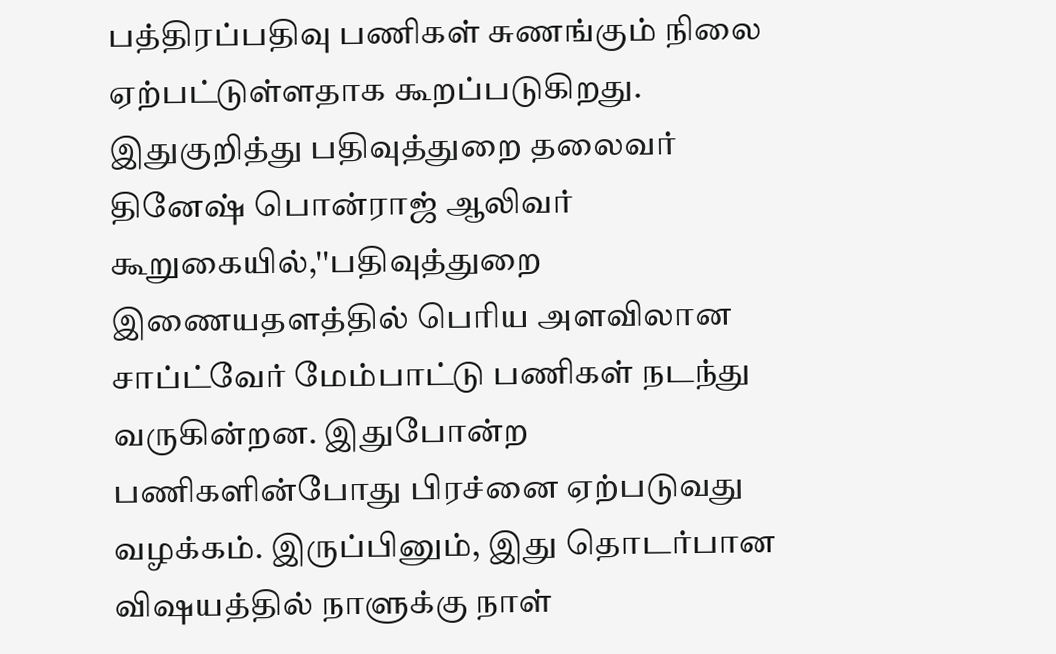பத்திரப்பதிவு பணிகள் சுணங்கும் நிலை ஏற்பட்டுள்ளதாக கூறப்படுகிறது. இதுகுறித்து பதிவுத்துறை தலைவர் தினேஷ் பொன்ராஜ் ஆலிவர் கூறுகையில்,''பதிவுத்துறை இணையதளத்தில் பெரிய அளவிலான சாப்ட்வேர் மேம்பாட்டு பணிகள் நடந்து வருகின்றன. இதுபோன்ற பணிகளின்போது பிரச்னை ஏற்படுவது வழக்கம். இருப்பினும், இது தொடர்பான விஷயத்தில் நாளுக்கு நாள்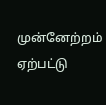முன்னேற்றம் ஏற்பட்டு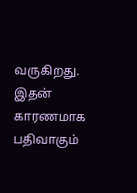வருகிறது. இதன் காரணமாக பதிவாகும்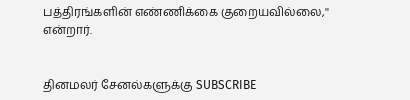பத்திரங்களின் எண்ணிக்கை குறையவில்லை,'' என்றார்.


தினமலர் சேனல்களுக்கு SUBSCRIBE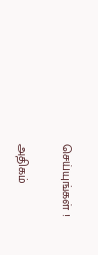செய்யுங்கள் !

அதிகம்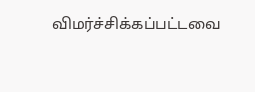விமர்ச்சிக்கப்பட்டவை